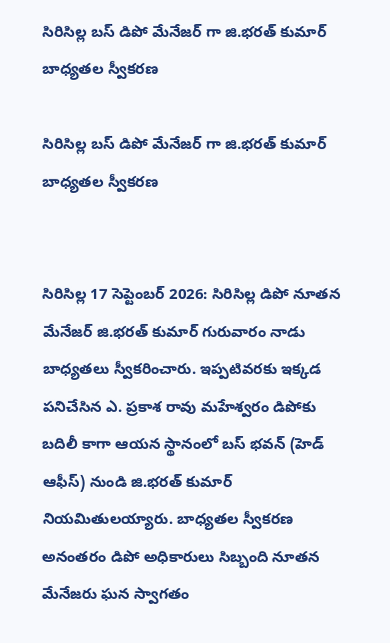సిరిసిల్ల బస్ డిపో మేనేజర్ గా జి.భరత్ కుమార్ బాధ్యతల స్వీకరణ

సిరిసిల్ల బస్ డిపో మేనేజర్ గా జి.భరత్ కుమార్ బాధ్యతల స్వీకరణ


సిరిసిల్ల 17 సెప్టెంబర్ 2026: సిరిసిల్ల డిపో నూతన మేనేజర్ జి.భరత్ కుమార్ గురువారం నాడు బాధ్యతలు స్వీకరించారు. ఇప్పటివరకు ఇక్కడ పనిచేసిన ఎ. ప్రకాశ రావు మహేశ్వరం డిపోకు బదిలీ కాగా ఆయన స్థానంలో బస్ భవన్ (హెడ్ ఆఫీస్) నుండి జి.భరత్ కుమార్ నియమితులయ్యారు. బాధ్యతల స్వీకరణ అనంతరం డిపో అధికారులు సిబ్బంది నూతన మేనేజరు ఘన స్వాగతం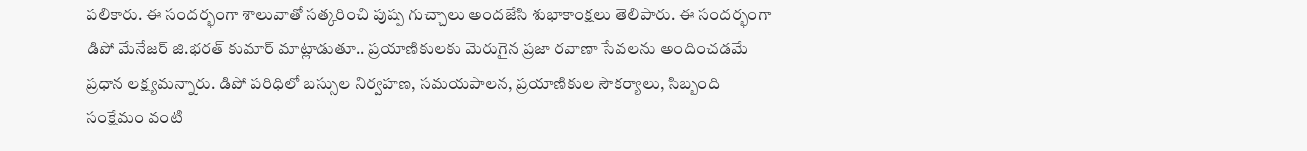పలికారు. ఈ సందర్భంగా శాలువాతో సత్కరించి పుష్ప గుచ్చాలు అందజేసి శుభాకాంక్షలు తెలిపారు. ఈ సందర్భంగా డిపో మేనేజర్ జి.భరత్ కుమార్ మాట్లాడుతూ.. ప్రయాణికులకు మెరుగైన ప్రజా రవాణా సేవలను అందించడమే ప్రధాన లక్ష్యమన్నారు. డిపో పరిధిలో బస్సుల నిర్వహణ, సమయపాలన, ప్రయాణికుల సౌకర్యాలు, సిబ్బంది సంక్షేమం వంటి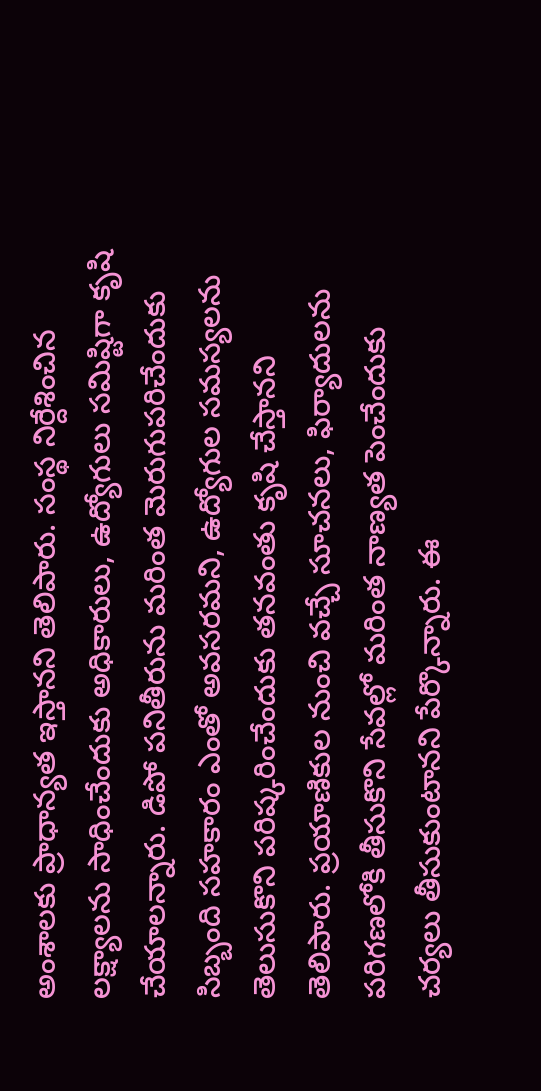అంశాలకు ప్రాధాన్యత ఇస్తానని తెలిపారు. సంస్థ నిర్దేశించిన లక్ష్యాలను సాధించేందుకు అధికారులు, ఉద్యోగులు సమిష్టిగా కృషి చేయాలన్నారు. డిపో పనితీరును మరింత మెరుగుపరిచేందుకు సిబ్బంది సహకారం ఎంతో అవసరమని, ఉద్యోగుల సమస్యలను తెలుసుకొని పరిష్కరించేందుకు తనవంతు కృషి చేస్తానని తెలిపారు. ప్రయాణికుల నుంచి వచ్చే సూచనలు, ఫిర్యాదులను పరిగణలోకి తీసుకొని సేవల్లో మరింత నాణ్యత పెంచేందుకు చర్యలు తీసుకుంటానని పేర్కొన్నారు. ఈ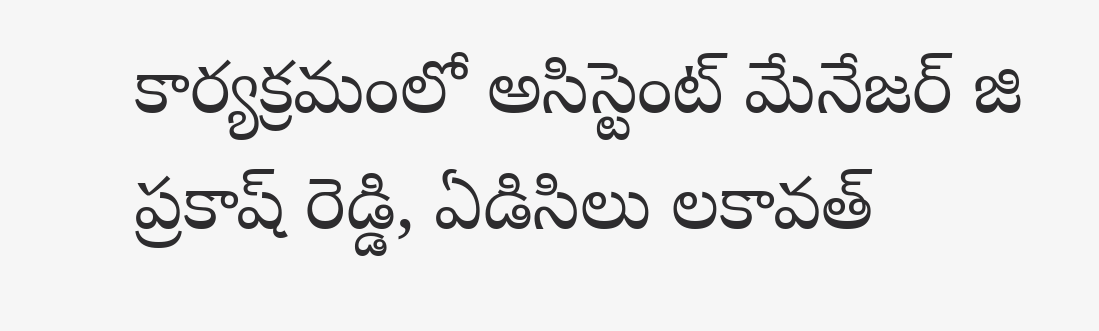కార్యక్రమంలో అసిస్టెంట్ మేనేజర్ జి ప్రకాష్ రెడ్డి, ఏడిసిలు లకావత్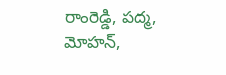రాంరెడ్డి, పద్మ, మోహన్,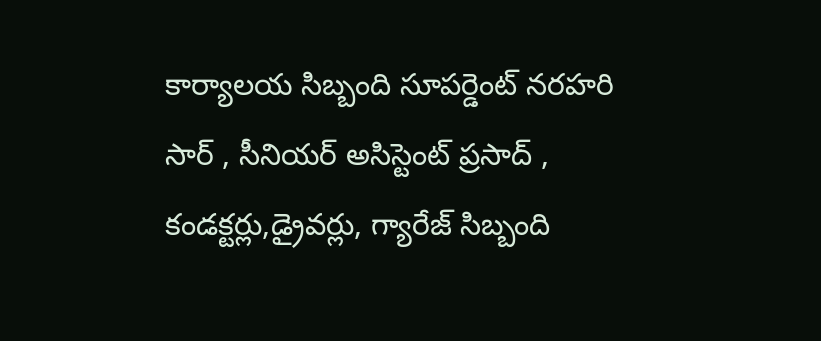కార్యాలయ సిబ్బంది సూపర్డెంట్ నరహరి సార్ , సీనియర్ అసిస్టెంట్ ప్రసాద్ , కండక్టర్లు,డ్రైవర్లు, గ్యారేజ్ సిబ్బంది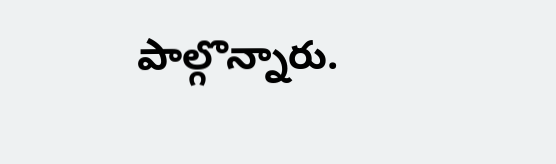పాల్గొన్నారు.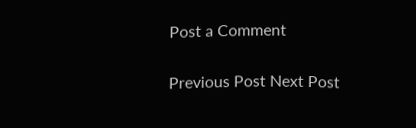Post a Comment

Previous Post Next Post